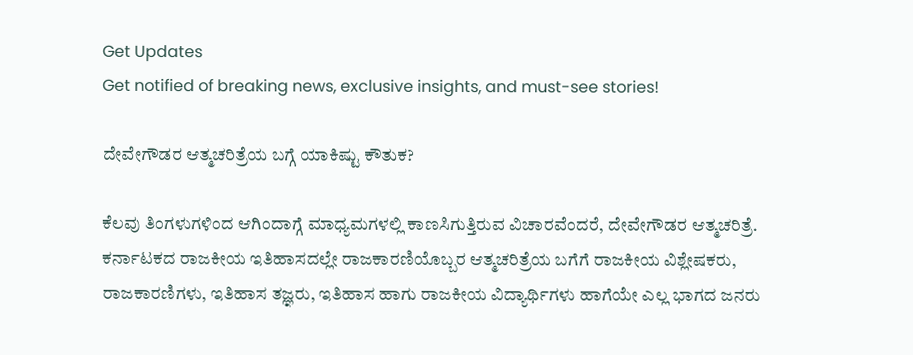Get Updates
Get notified of breaking news, exclusive insights, and must-see stories!

ದೇವೇಗೌಡರ ಆತ್ಮಚರಿತ್ರೆಯ ಬಗ್ಗೆ ಯಾಕಿಷ್ಟು ಕೌತುಕ?

ಕೆಲವು ತಿಂಗಳುಗಳಿಂದ ಆಗಿಂದಾಗ್ಗೆ ಮಾಧ್ಯಮಗಳಲ್ಲಿ ಕಾಣಸಿಗುತ್ತಿರುವ ವಿಚಾರವೆಂದರೆ, ದೇವೇಗೌಡರ ಆತ್ಮಚರಿತ್ರೆ. ಕರ್ನಾಟಕದ ರಾಜಕೀಯ ಇತಿಹಾಸದಲ್ಲೇ ರಾಜಕಾರಣಿಯೊಬ್ಬರ ಆತ್ಮಚರಿತ್ರೆಯ ಬಗೆಗೆ ರಾಜಕೀಯ ವಿಶ್ಲೇಷಕರು, ರಾಜಕಾರಣಿಗಳು, ಇತಿಹಾಸ ತಜ್ಞರು, ಇತಿಹಾಸ ಹಾಗು ರಾಜಕೀಯ ವಿದ್ಯಾರ್ಥಿಗಳು ಹಾಗೆಯೇ ಎಲ್ಲ ಭಾಗದ ಜನರು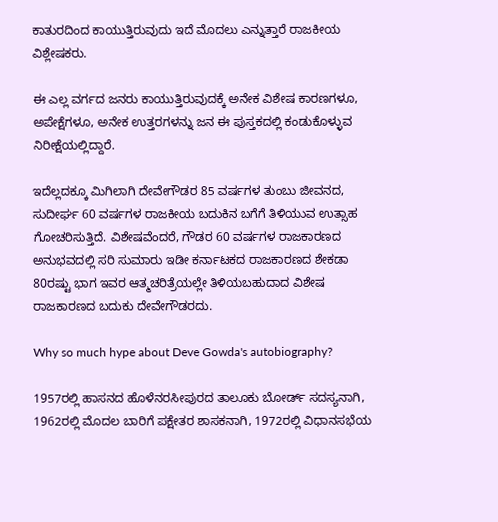ಕಾತುರದಿಂದ ಕಾಯುತ್ತಿರುವುದು ಇದೆ ಮೊದಲು ಎನ್ನುತ್ತಾರೆ ರಾಜಕೀಯ ವಿಶ್ಲೇಷಕರು.

ಈ ಎಲ್ಲ ವರ್ಗದ ಜನರು ಕಾಯುತ್ತಿರುವುದಕ್ಕೆ ಅನೇಕ ವಿಶೇಷ ಕಾರಣಗಳೂ, ಅಪೇಕ್ಷೆಗಳೂ, ಅನೇಕ ಉತ್ತರಗಳನ್ನು ಜನ ಈ ಪುಸ್ತಕದಲ್ಲಿ ಕಂಡುಕೊಳ್ಳುವ ನಿರೀಕ್ಷೆಯಲ್ಲಿದ್ದಾರೆ.

ಇದೆಲ್ಲದಕ್ಕೂ ಮಿಗಿಲಾಗಿ ದೇವೇಗೌಡರ 85 ವರ್ಷಗಳ ತುಂಬು ಜೀವನದ, ಸುದೀರ್ಘ 60 ವರ್ಷಗಳ ರಾಜಕೀಯ ಬದುಕಿನ ಬಗೆಗೆ ತಿಳಿಯುವ ಉತ್ಸಾಹ ಗೋಚರಿಸುತ್ತಿದೆ. ವಿಶೇಷವೆಂದರೆ, ಗೌಡರ 60 ವರ್ಷಗಳ ರಾಜಕಾರಣದ ಅನುಭವದಲ್ಲಿ ಸರಿ ಸುಮಾರು ಇಡೀ ಕರ್ನಾಟಕದ ರಾಜಕಾರಣದ ಶೇಕಡಾ 80ರಷ್ಟು ಭಾಗ ಇವರ ಆತ್ಮಚರಿತ್ರೆಯಲ್ಲೇ ತಿಳಿಯಬಹುದಾದ ವಿಶೇಷ ರಾಜಕಾರಣದ ಬದುಕು ದೇವೇಗೌಡರದು.

Why so much hype about Deve Gowda's autobiography?

1957ರಲ್ಲಿ ಹಾಸನದ ಹೊಳೆನರಸೀಪುರದ ತಾಲೂಕು ಬೋರ್ಡ್ ಸದಸ್ಯನಾಗಿ, 1962ರಲ್ಲಿ ಮೊದಲ ಬಾರಿಗೆ ಪಕ್ಷೇತರ ಶಾಸಕನಾಗಿ, 1972ರಲ್ಲಿ ವಿಧಾನಸಭೆಯ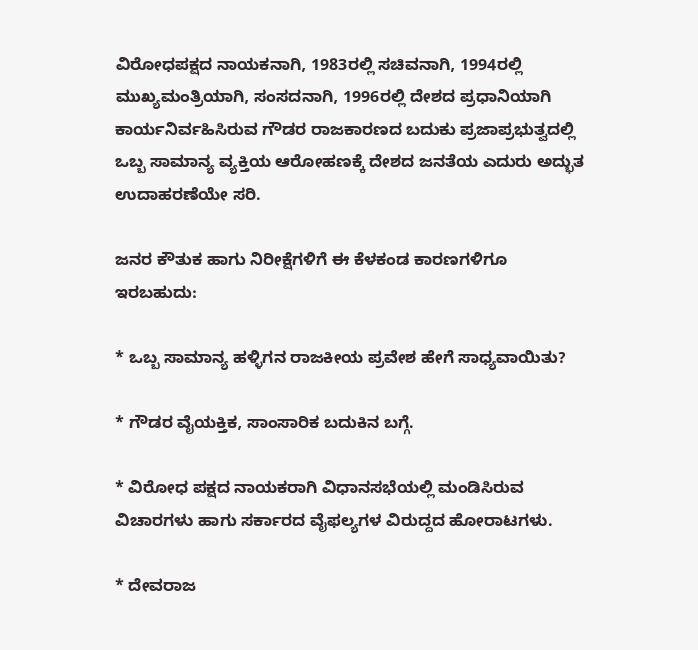ವಿರೋಧಪಕ್ಷದ ನಾಯಕನಾಗಿ, 1983ರಲ್ಲಿ ಸಚಿವನಾಗಿ, 1994ರಲ್ಲಿ ಮುಖ್ಯಮಂತ್ರಿಯಾಗಿ, ಸಂಸದನಾಗಿ, 1996ರಲ್ಲಿ ದೇಶದ ಪ್ರಧಾನಿಯಾಗಿ ಕಾರ್ಯನಿರ್ವಹಿಸಿರುವ ಗೌಡರ ರಾಜಕಾರಣದ ಬದುಕು ಪ್ರಜಾಪ್ರಭುತ್ವದಲ್ಲಿ ಒಬ್ಬ ಸಾಮಾನ್ಯ ವ್ಯಕ್ತಿಯ ಆರೋಹಣಕ್ಕೆ ದೇಶದ ಜನತೆಯ ಎದುರು ಅದ್ಭುತ ಉದಾಹರಣೆಯೇ ಸರಿ.

ಜನರ ಕೌತುಕ ಹಾಗು ನಿರೀಕ್ಷೆಗಳಿಗೆ ಈ ಕೆಳಕಂಡ ಕಾರಣಗಳಿಗೂ ಇರಬಹುದು:

* ಒಬ್ಬ ಸಾಮಾನ್ಯ ಹಳ್ಳಿಗನ ರಾಜಕೀಯ ಪ್ರವೇಶ ಹೇಗೆ ಸಾಧ್ಯವಾಯಿತು?

* ಗೌಡರ ವೈಯಕ್ತಿಕ, ಸಾಂಸಾರಿಕ ಬದುಕಿನ ಬಗ್ಗೆ.

* ವಿರೋಧ ಪಕ್ಷದ ನಾಯಕರಾಗಿ ವಿಧಾನಸಭೆಯಲ್ಲಿ ಮಂಡಿಸಿರುವ ವಿಚಾರಗಳು ಹಾಗು ಸರ್ಕಾರದ ವೈಫಲ್ಯಗಳ ವಿರುದ್ದದ ಹೋರಾಟಗಳು.

* ದೇವರಾಜ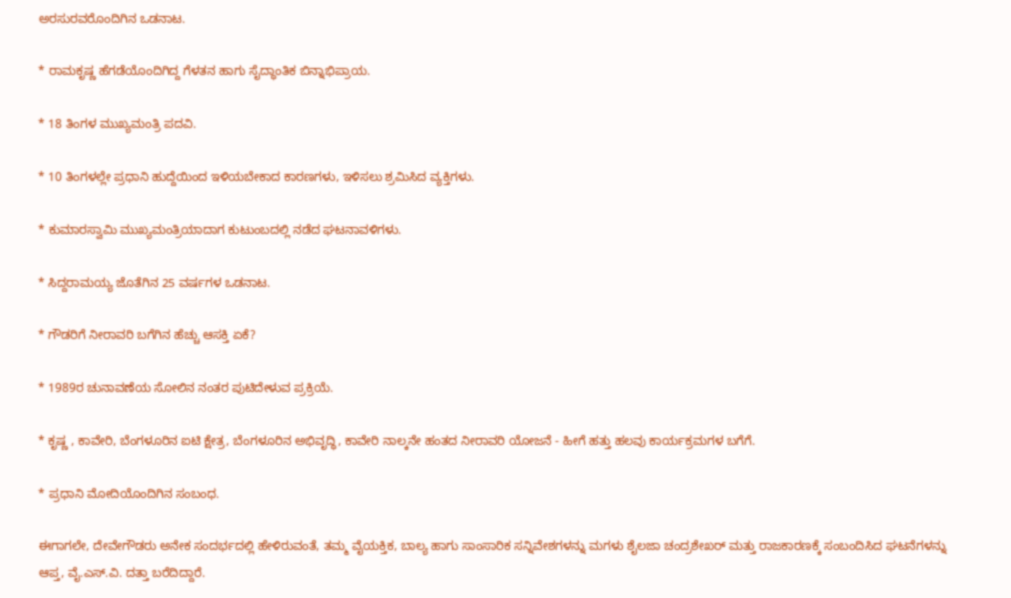ಅರಸುರವರೊಂದಿಗಿನ ಒಡನಾಟ.

* ರಾಮಕೃಷ್ಣ ಹೆಗಡೆಯೊಂದಿಗಿದ್ದ ಗೆಳತನ ಹಾಗು ಸೈದ್ಧಾಂತಿಕ ಬಿನ್ನಾಭಿಪ್ರಾಯ.

* 18 ತಿಂಗಳ ಮುಖ್ಯಮಂತ್ರಿ ಪದವಿ.

* 10 ತಿಂಗಳಲ್ಲೇ ಪ್ರಧಾನಿ ಹುದ್ದೆಯಿಂದ ಇಳಿಯಬೇಕಾದ ಕಾರಣಗಳು, ಇಳಿಸಲು ಶ್ರಮಿಸಿದ ವ್ಯಕ್ತಿಗಳು.

* ಕುಮಾರಸ್ವಾಮಿ ಮುಖ್ಯಮಂತ್ರಿಯಾದಾಗ ಕುಟುಂಬದಲ್ಲಿ ನಡೆದ ಘಟನಾವಳಿಗಳು.

* ಸಿದ್ದರಾಮಯ್ಯ ಜೊತೆಗಿನ 25 ವರ್ಷಗಳ ಒಡನಾಟ.

* ಗೌಡರಿಗೆ ನೀರಾವರಿ ಬಗೆಗಿನ ಹೆಚ್ಚು ಆಸಕ್ತಿ ಏಕೆ?

* 1989ರ ಚುನಾವಣೆಯ ಸೋಲಿನ ನಂತರ ಪುಟಿದೇಳುವ ಪ್ರಕ್ರಿಯೆ.

* ಕೃಷ್ಣ , ಕಾವೇರಿ, ಬೆಂಗಳೂರಿನ ಐಟಿ ಕ್ಷೇತ್ರ, ಬೆಂಗಳೂರಿನ ಅಭಿವೃದ್ಧಿ, ಕಾವೇರಿ ನಾಲ್ಕನೇ ಹಂತದ ನೀರಾವರಿ ಯೋಜನೆ - ಹೀಗೆ ಹತ್ತು ಹಲವು ಕಾರ್ಯಕ್ರಮಗಳ ಬಗೆಗೆ.

* ಪ್ರಧಾನಿ ಮೋದಿಯೊಂದಿಗಿನ ಸಂಬಂಧ.

ಈಗಾಗಲೇ, ದೇವೇಗೌಡರು ಅನೇಕ ಸಂದರ್ಭದಲ್ಲಿ ಹೇಳಿರುವಂತೆ, ತಮ್ಮ ವೈಯಕ್ತಿಕ, ಬಾಲ್ಯ ಹಾಗು ಸಾಂಸಾರಿಕ ಸನ್ನಿವೇಶಗಳನ್ನು ಮಗಳು ಶೈಲಜಾ ಚಂದ್ರಶೇಖರ್ ಮತ್ತು ರಾಜಕಾರಣಕ್ಕೆ ಸಂಬಂದಿಸಿದ ಘಟನೆಗಳನ್ನು ಆಪ್ತ, ವೈ.ಎಸ್.ವಿ. ದತ್ತಾ ಬರೆದಿದ್ದಾರೆ.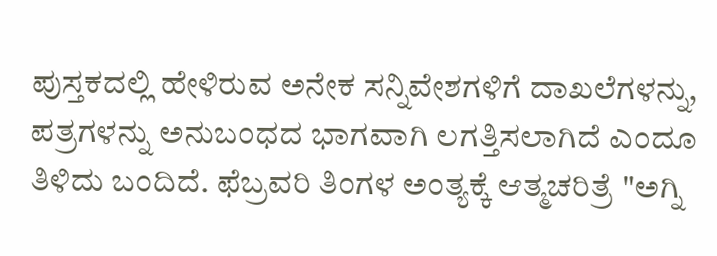ಪುಸ್ತಕದಲ್ಲಿ ಹೇಳಿರುವ ಅನೇಕ ಸನ್ನಿವೇಶಗಳಿಗೆ ದಾಖಲೆಗಳನ್ನು, ಪತ್ರಗಳನ್ನು ಅನುಬಂಧದ ಭಾಗವಾಗಿ ಲಗತ್ತಿಸಲಾಗಿದೆ ಎಂದೂ ತಿಳಿದು ಬಂದಿದೆ. ಫೆಬ್ರವರಿ ತಿಂಗಳ ಅಂತ್ಯಕ್ಕೆ ಆತ್ಮಚರಿತ್ರೆ "ಅಗ್ನಿ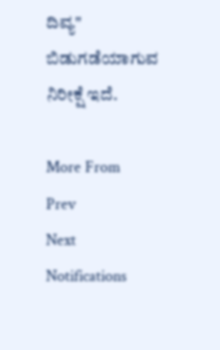ದಿವ್ಯ" ಬಿಡುಗಡೆಯಾಗುವ ನಿರೀಕ್ಷೆ ಇದೆ.

More From
Prev
Next
Notifications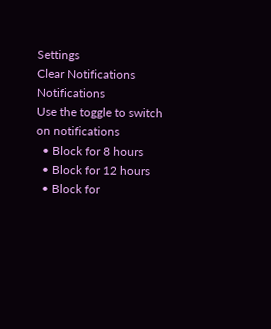Settings
Clear Notifications
Notifications
Use the toggle to switch on notifications
  • Block for 8 hours
  • Block for 12 hours
  • Block for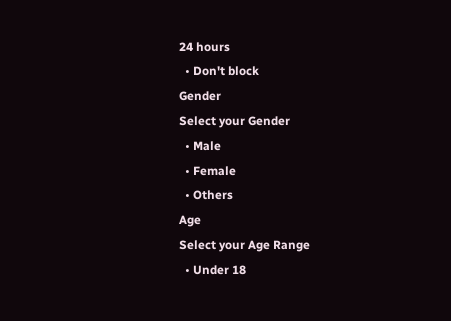24 hours
  • Don't block
Gender
Select your Gender
  • Male
  • Female
  • Others
Age
Select your Age Range
  • Under 18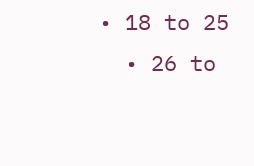• 18 to 25
  • 26 to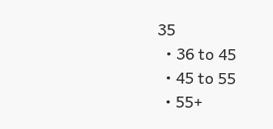35
  • 36 to 45
  • 45 to 55
  • 55+